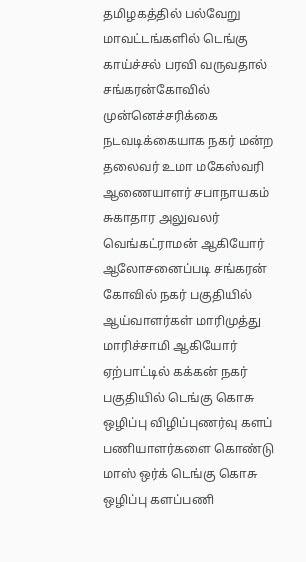தமிழகத்தில் பல்வேறு மாவட்டங்களில் டெங்கு காய்ச்சல் பரவி வருவதால் சங்கரன்கோவில் முன்னெச்சரிக்கை நடவடிக்கையாக நகர் மன்ற தலைவர் உமா மகேஸ்வரி ஆணையாளர் சபாநாயகம் சுகாதார அலுவலர் வெங்கட்ராமன் ஆகியோர் ஆலோசனைப்படி சங்கரன் கோவில் நகர் பகுதியில் ஆய்வாளர்கள் மாரிமுத்து மாரிச்சாமி ஆகியோர் ஏற்பாட்டில் கக்கன் நகர் பகுதியில் டெங்கு கொசு ஒழிப்பு விழிப்புணர்வு களப் பணியாளர்களை கொண்டு மாஸ் ஒர்க் டெங்கு கொசு ஒழிப்பு களப்பணி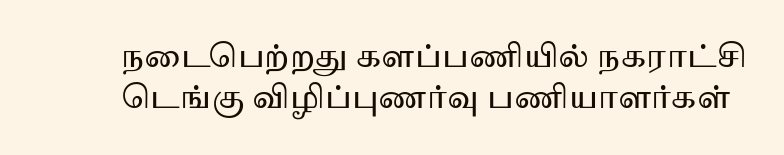நடைபெற்றது களப்பணியில் நகராட்சி டெங்கு விழிப்புணர்வு பணியாளர்கள்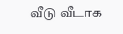வீடு வீடாக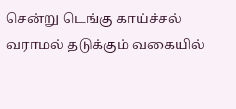சென்று டெங்கு காய்ச்சல் வராமல் தடுக்கும் வகையில்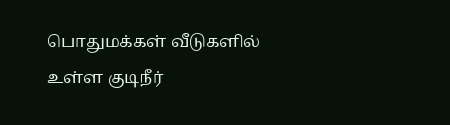பொதுமக்கள் வீடுகளில் உள்ள குடிநீர்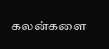கலன்களை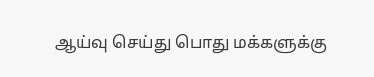ஆய்வு செய்து பொது மக்களுக்கு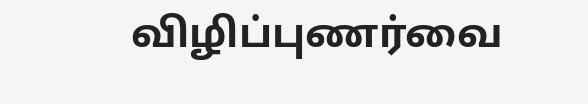விழிப்புணர்வை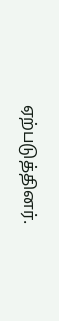ஏற்படுத்தினர்.